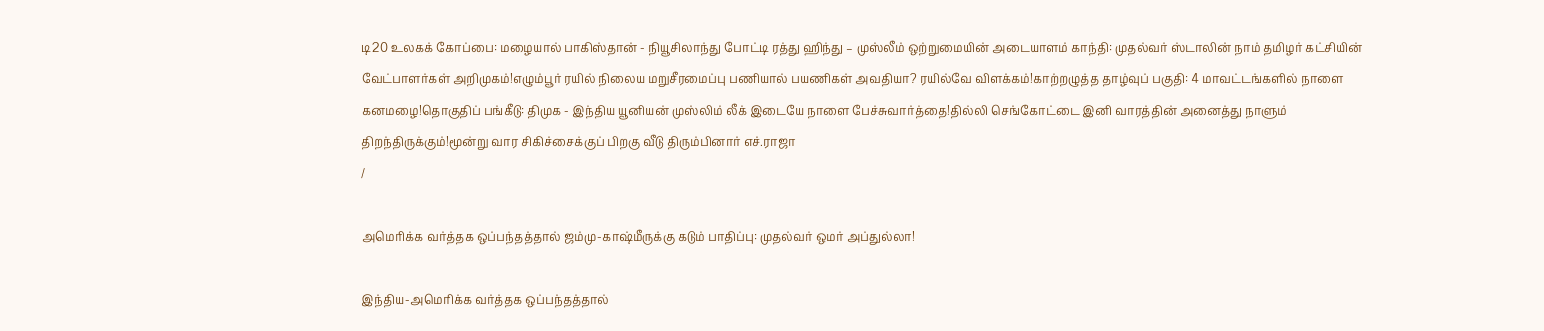டி20 உலகக் கோப்பை: மழையால் பாகிஸ்தான் - நியூசிலாந்து போட்டி ரத்து ஹிந்து – முஸ்லீம் ஒற்றுமையின் அடையாளம் காந்தி: முதல்வர் ஸ்டாலின் நாம் தமிழர் கட்சியின் வேட்பாளர்கள் அறிமுகம்!எழும்பூர் ரயில் நிலைய மறுசீரமைப்பு பணியால் பயணிகள் அவதியா? ரயில்வே விளக்கம்!காற்றழுத்த தாழ்வுப் பகுதி: 4 மாவட்டங்களில் நாளை கனமழை!தொகுதிப் பங்கீடு: திமுக - இந்திய யூனியன் முஸ்லிம் லீக் இடையே நாளை பேச்சுவார்த்தை!தில்லி செங்கோட்டை இனி வாரத்தின் அனைத்து நாளும் திறந்திருக்கும்!மூன்று வார சிகிச்சைக்குப் பிறகு வீடு திரும்பினார் எச்.ராஜா
/

அமெரிக்க வர்த்தக ஒப்பந்தத்தால் ஜம்மு-காஷ்மீருக்கு கடும் பாதிப்பு: முதல்வர் ஒமர் அப்துல்லா!

இந்திய-அமெரிக்க வர்த்தக ஒப்பந்தத்தால்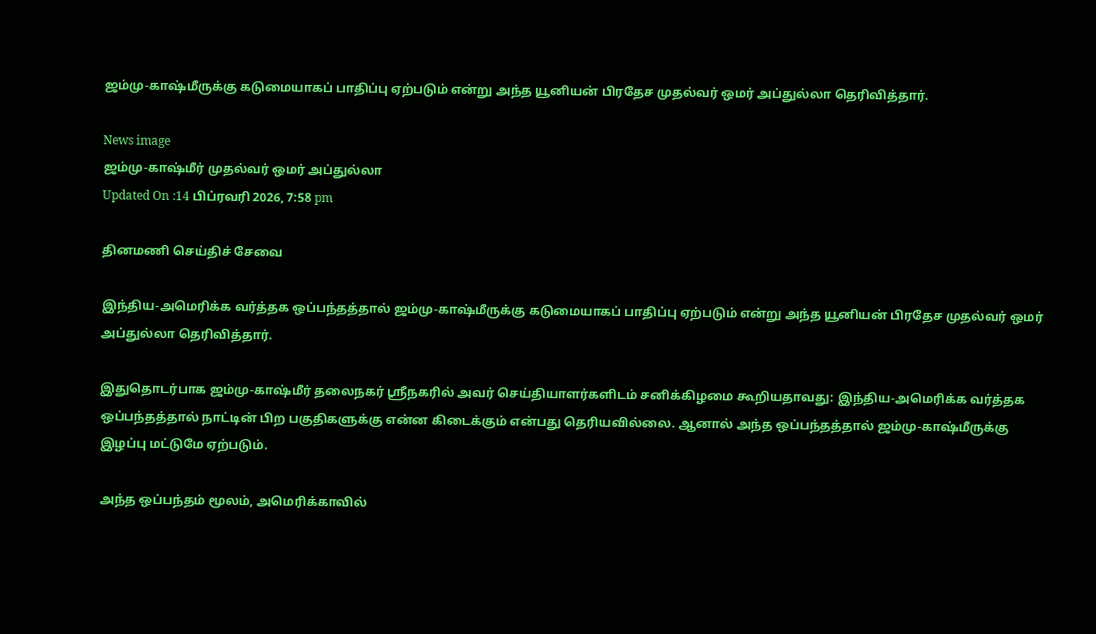ஜம்மு-காஷ்மீருக்கு கடுமையாகப் பாதிப்பு ஏற்படும் என்று அந்த யூனியன் பிரதேச முதல்வர் ஒமர் அப்துல்லா தெரிவித்தார்.

News image
ஜம்மு-காஷ்மீர் முதல்வர் ஒமர் அப்துல்லா
Updated On :14 பிப்ரவரி 2026, 7:58 pm

தினமணி செய்திச் சேவை

இந்திய-அமெரிக்க வர்த்தக ஒப்பந்தத்தால் ஜம்மு-காஷ்மீருக்கு கடுமையாகப் பாதிப்பு ஏற்படும் என்று அந்த யூனியன் பிரதேச முதல்வர் ஒமர் அப்துல்லா தெரிவித்தார்.

இதுதொடர்பாக ஜம்மு-காஷ்மீர் தலைநகர் ஸ்ரீநகரில் அவர் செய்தியாளர்களிடம் சனிக்கிழமை கூறியதாவது: இந்திய-அமெரிக்க வர்த்தக ஒப்பந்தத்தால் நாட்டின் பிற பகுதிகளுக்கு என்ன கிடைக்கும் என்பது தெரியவில்லை. ஆனால் அந்த ஒப்பந்தத்தால் ஜம்மு-காஷ்மீருக்கு இழப்பு மட்டுமே ஏற்படும்.

அந்த ஒப்பந்தம் மூலம், அமெரிக்காவில்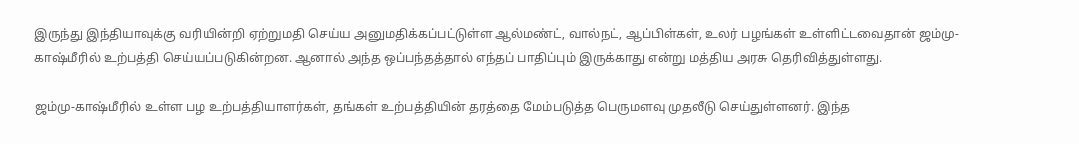இருந்து இந்தியாவுக்கு வரியின்றி ஏற்றுமதி செய்ய அனுமதிக்கப்பட்டுள்ள ஆல்மண்ட், வால்நட், ஆப்பிள்கள், உலர் பழங்கள் உள்ளிட்டவைதான் ஜம்மு-காஷ்மீரில் உற்பத்தி செய்யப்படுகின்றன. ஆனால் அந்த ஒப்பந்தத்தால் எந்தப் பாதிப்பும் இருக்காது என்று மத்திய அரசு தெரிவித்துள்ளது.

ஜம்மு-காஷ்மீரில் உள்ள பழ உற்பத்தியாளர்கள், தங்கள் உற்பத்தியின் தரத்தை மேம்படுத்த பெருமளவு முதலீடு செய்துள்ளனர். இந்த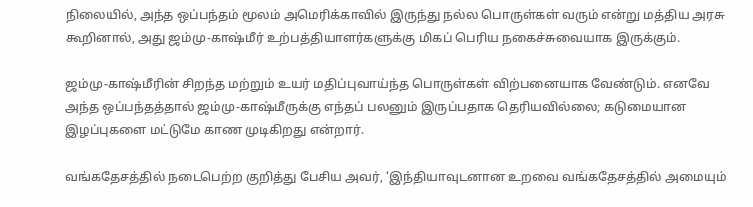நிலையில், அந்த ஒப்பந்தம் மூலம் அமெரிக்காவில் இருந்து நல்ல பொருள்கள் வரும் என்று மத்திய அரசு கூறினால், அது ஜம்மு-காஷ்மீர் உற்பத்தியாளர்களுக்கு மிகப் பெரிய நகைச்சுவையாக இருக்கும்.

ஜம்மு-காஷ்மீரின் சிறந்த மற்றும் உயர் மதிப்புவாய்ந்த பொருள்கள் விற்பனையாக வேண்டும். எனவே அந்த ஒப்பந்தத்தால் ஜம்மு-காஷ்மீருக்கு எந்தப் பலனும் இருப்பதாக தெரியவில்லை; கடுமையான இழப்புகளை மட்டுமே காண முடிகிறது என்றார்.

வங்கதேசத்தில் நடைபெற்ற குறித்து பேசிய அவர், ‘இந்தியாவுடனான உறவை வங்கதேசத்தில் அமையும்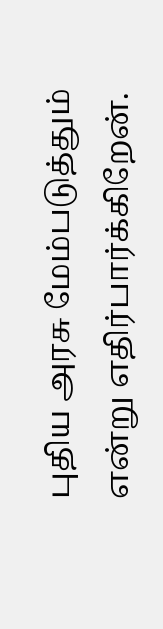புதிய அரசு மேம்படுத்தும் என்று எதிர்பார்க்கிறேன்.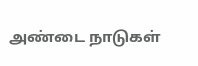அண்டை நாடுகள்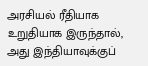அரசியல் ரீதியாக உறுதியாக இருந்தால், அது இந்தியாவுக்குப்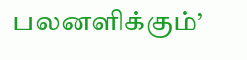பலனளிக்கும்’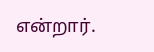என்றார்.